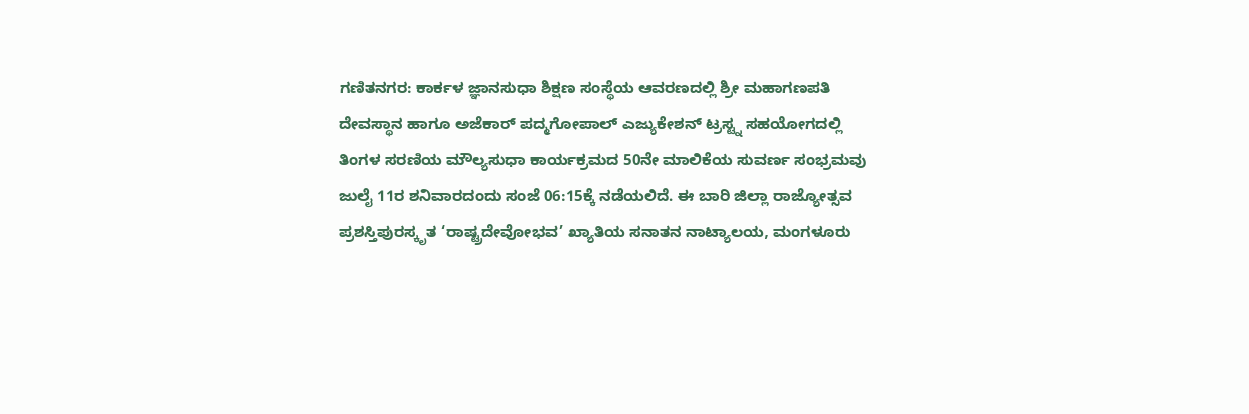ಗಣಿತನಗರ: ಕಾರ್ಕಳ ಜ್ಞಾನಸುಧಾ ಶಿಕ್ಷಣ ಸಂಸ್ಥೆಯ ಆವರಣದಲ್ಲಿ ಶ್ರೀ ಮಹಾಗಣಪತಿ ದೇವಸ್ಥಾನ ಹಾಗೂ ಅಜೆಕಾರ್ ಪದ್ಮಗೋಪಾಲ್ ಎಜ್ಯುಕೇಶನ್ ಟ್ರಸ್ಟ್ನ ಸಹಯೋಗದಲ್ಲಿ ತಿಂಗಳ ಸರಣಿಯ ಮೌಲ್ಯಸುಧಾ ಕಾರ್ಯಕ್ರಮದ 50ನೇ ಮಾಲಿಕೆಯ ಸುವರ್ಣ ಸಂಭ್ರಮವು ಜುಲೈ 11ರ ಶನಿವಾರದಂದು ಸಂಜೆ 06:15ಕ್ಕೆ ನಡೆಯಲಿದೆ. ಈ ಬಾರಿ ಜಿಲ್ಲಾ ರಾಜ್ಯೋತ್ಸವ ಪ್ರಶಸ್ತಿಪುರಸ್ಕೃತ ‘ರಾಷ್ಟ್ರದೇವೋಭವ’ ಖ್ಯಾತಿಯ ಸನಾತನ ನಾಟ್ಯಾಲಯ, ಮಂಗಳೂರು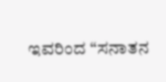ಇವರಿಂದ “ಸನಾತನ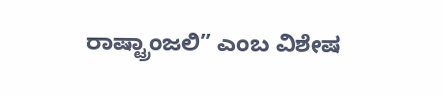ರಾಷ್ಟ್ರಾಂಜಲಿ” ಎಂಬ ವಿಶೇಷ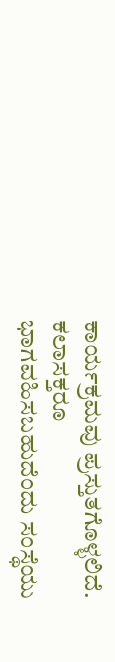ಕಾರ್ಯಕ್ರಮವು ಪ್ರಸ್ತುತಗೊಳ್ಳಲಿದೆ. ಕಲಾಸಕ್ತರೂ ಭಾಗವಹಿಸಬಹುದೆಂದು ಸಂಸ್ಥೆಯು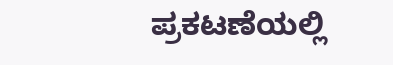ಪ್ರಕಟಣೆಯಲ್ಲಿ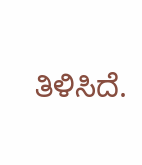ತಿಳಿಸಿದೆ.